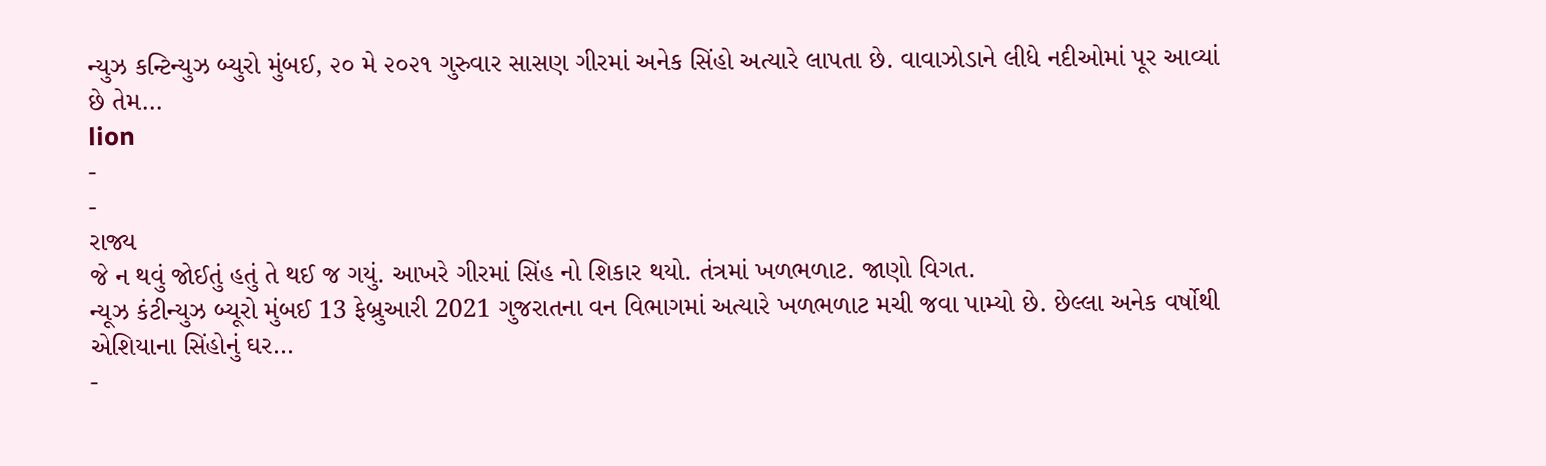ન્યુઝ કન્ટિન્યુઝ બ્યુરો મુંબઈ, ૨૦ મે ૨૦૨૧ ગુરુવાર સાસણ ગીરમાં અનેક સિંહો અત્યારે લાપતા છે. વાવાઝોડાને લીધે નદીઓમાં પૂર આવ્યાં છે તેમ…
lion
-
-
રાજ્ય
જે ન થવું જોઈતું હતું તે થઈ જ ગયું. આખરે ગીરમાં સિંહ નો શિકાર થયો. તંત્રમાં ખળભળાટ. જાણો વિગત.
ન્યૂઝ કંટીન્યુઝ બ્યૂરો મુંબઈ 13 ફેબ્રુઆરી 2021 ગુજરાતના વન વિભાગમાં અત્યારે ખળભળાટ મચી જવા પામ્યો છે. છેલ્લા અનેક વર્ષોથી એશિયાના સિંહોનું ઘર…
-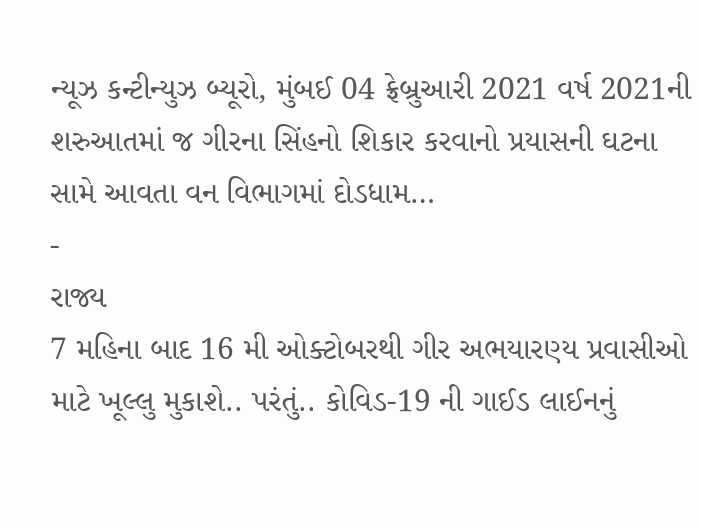ન્યૂઝ કન્ટીન્યુઝ બ્યૂરો, મુંબઈ 04 ફ્રેબ્રુઆરી 2021 વર્ષ 2021ની શરુઆતમાં જ ગીરના સિંહનો શિકાર કરવાનો પ્રયાસની ઘટના સામે આવતા વન વિભાગમાં દોડધામ…
-
રાજ્ય
7 મહિના બાદ 16 મી ઓક્ટોબરથી ગીર અભયારણ્ય પ્રવાસીઓ માટે ખૂલ્લુ મુકાશે.. પરંતું.. કોવિડ-19 ની ગાઈડ લાઈનનું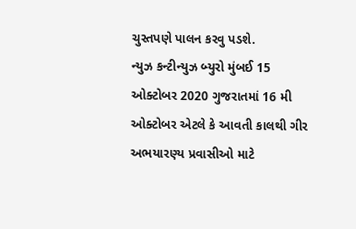ચુસ્તપણે પાલન કરવુ પડશે.
ન્યુઝ કન્ટીન્યુઝ બ્યુરો મુંબઈ 15 ઓક્ટોબર 2020 ગુજરાતમાં 16 મી ઓક્ટોબર એટલે કે આવતી કાલથી ગીર અભયારણ્ય પ્રવાસીઓ માટે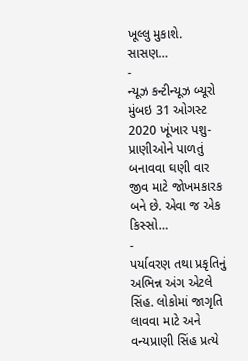ખૂલ્લુ મુકાશે. સાસણ…
-
ન્યૂઝ કન્ટીન્યૂઝ બ્યૂરો મુંબઇ 31 ઓગસ્ટ 2020 ખૂંખાર પશુ-પ્રાણીઓને પાળતું બનાવવા ઘણી વાર જીવ માટે જોખમકારક બને છે. એવા જ એક કિસ્સો…
-
પર્યાવરણ તથા પ્રકૃતિનું અભિન્ન અંગ એટલે સિંહ. લોકોમાં જાગૃતિ લાવવા માટે અને વન્યપ્રાણી સિંહ પ્રત્યે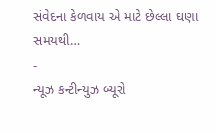સંવેદના કેળવાય એ માટે છેલ્લા ઘણા સમયથી…
-
ન્યૂઝ કન્ટીન્યુઝ બ્યૂરો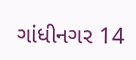ગાંધીનગર 14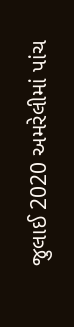જુલાઈ 2020 અમરેલીમાં પાંચ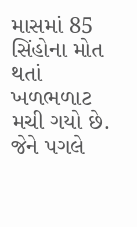માસમાં 85 સિંહોના મોત થતાં ખળભળાટ મચી ગયો છે. જેને પગલે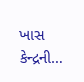ખાસ કેન્દ્રની…